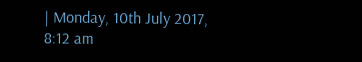| Monday, 10th July 2017, 8:12 am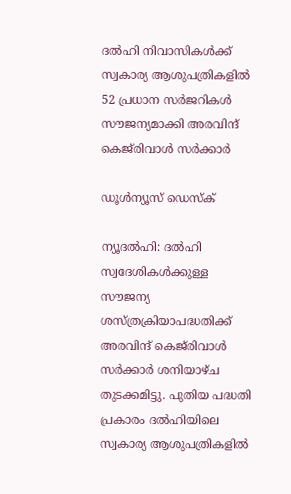ദല്‍ഹി നിവാസികള്‍ക്ക് സ്വകാര്യ ആശുപത്രികളില്‍ 52 പ്രധാന സര്‍ജറികള്‍ സൗജന്യമാക്കി അരവിന്ദ് കെജ്‌രിവാള്‍ സര്‍ക്കാര്‍

ഡൂള്‍ന്യൂസ് ഡെസ്‌ക്

ന്യൂദല്‍ഹി: ദല്‍ഹി സ്വദേശികള്‍ക്കുള്ള സൗജന്യ ശസ്ത്രക്രിയാപദ്ധതിക്ക് അരവിന്ദ് കെജ്‌രിവാള്‍ സര്‍ക്കാര്‍ ശനിയാഴ്ച തുടക്കമിട്ടു. പുതിയ പദ്ധതി പ്രകാരം ദല്‍ഹിയിലെ സ്വകാര്യ ആശുപത്രികളില്‍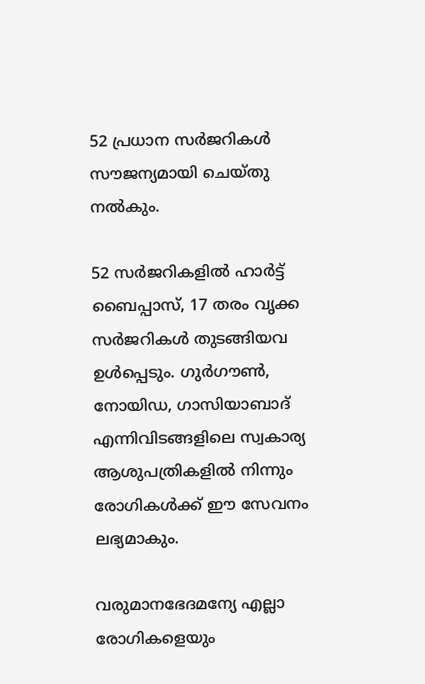52 പ്രധാന സര്‍ജറികള്‍ സൗജന്യമായി ചെയ്തു നല്‍കും.

52 സര്‍ജറികളില്‍ ഹാര്‍ട്ട് ബൈപ്പാസ്, 17 തരം വൃക്ക സര്‍ജറികള്‍ തുടങ്ങിയവ ഉള്‍പ്പെടും. ഗുര്‍ഗൗണ്‍, നോയിഡ, ഗാസിയാബാദ് എന്നിവിടങ്ങളിലെ സ്വകാര്യ ആശുപത്രികളില്‍ നിന്നും രോഗികള്‍ക്ക് ഈ സേവനം ലഭ്യമാകും.

വരുമാനഭേദമന്യേ എല്ലാ രോഗികളെയും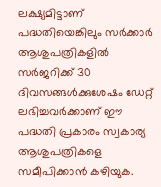ലക്ഷ്യമിട്ടാണ് പദ്ധതിയെങ്കിലും സര്‍ക്കാര്‍ ആശുപത്രികളില്‍ സര്‍ജറിക്ക് 30 ദിവസങ്ങള്‍ക്കുശേഷം ഡേറ്റ് ലഭിച്ചവര്‍ക്കാണ് ഈ പദ്ധതി പ്രകാരം സ്വകാര്യ ആശുപത്രികളെ സമീപിക്കാന്‍ കഴിയുക.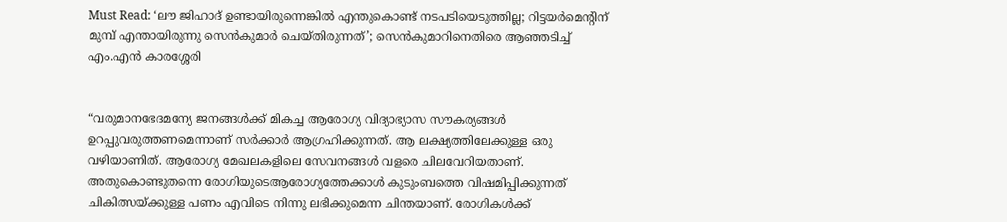Must Read: ‘ലൗ ജിഹാദ് ഉണ്ടായിരുന്നെങ്കില്‍ എന്തുകൊണ്ട് നടപടിയെടുത്തില്ല; റിട്ടയര്‍മെന്റിന് മുമ്പ് എന്തായിരുന്നു സെന്‍കുമാര്‍ ചെയ്തിരുന്നത്’; സെന്‍കുമാറിനെതിരെ ആഞ്ഞടിച്ച് എം.എന്‍ കാരശ്ശേരി


“വരുമാനഭേദമന്യേ ജനങ്ങള്‍ക്ക് മികച്ച ആരോഗ്യ വിദ്യാഭ്യാസ സൗകര്യങ്ങള്‍ ഉറപ്പുവരുത്തണമെന്നാണ് സര്‍ക്കാര്‍ ആഗ്രഹിക്കുന്നത്. ആ ലക്ഷ്യത്തിലേക്കുള്ള ഒരു വഴിയാണിത്. ആരോഗ്യ മേഖലകളിലെ സേവനങ്ങള്‍ വളരെ ചിലവേറിയതാണ്. അതുകൊണ്ടുതന്നെ രോഗിയുടെആരോഗ്യത്തേക്കാള്‍ കുടുംബത്തെ വിഷമിപ്പിക്കുന്നത് ചികിത്സയ്ക്കുള്ള പണം എവിടെ നിന്നു ലഭിക്കുമെന്ന ചിന്തയാണ്. രോഗികള്‍ക്ക്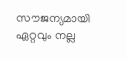സൗജന്യമായി ഏറ്റവും നല്ല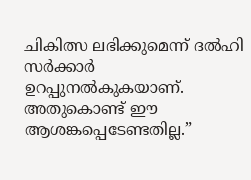ചികിത്സ ലഭിക്കുമെന്ന് ദല്‍ഹി സര്‍ക്കാര്‍ ഉറപ്പുനല്‍കുകയാണ്. അതുകൊണ്ട് ഈ ആശങ്കപ്പെടേണ്ടതില്ല.”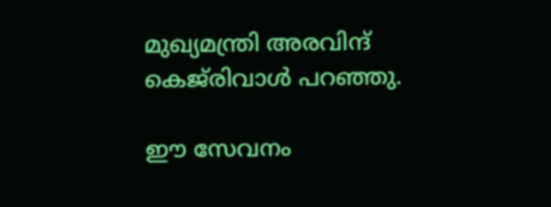മുഖ്യമന്ത്രി അരവിന്ദ് കെജ്‌രിവാള്‍ പറഞ്ഞു.

ഈ സേവനം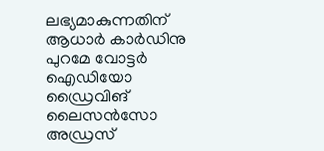ലഭ്യമാകുന്നതിന് ആധാര്‍ കാര്‍ഡിനു പുറമേ വോട്ടര്‍ ഐഡിയോ ഡ്രൈവിങ് ലൈസന്‍സോ അഡ്രസ്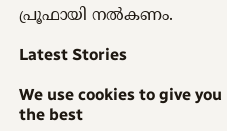പ്രൂഫായി നല്‍കണം.

Latest Stories

We use cookies to give you the best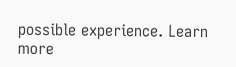possible experience. Learn more